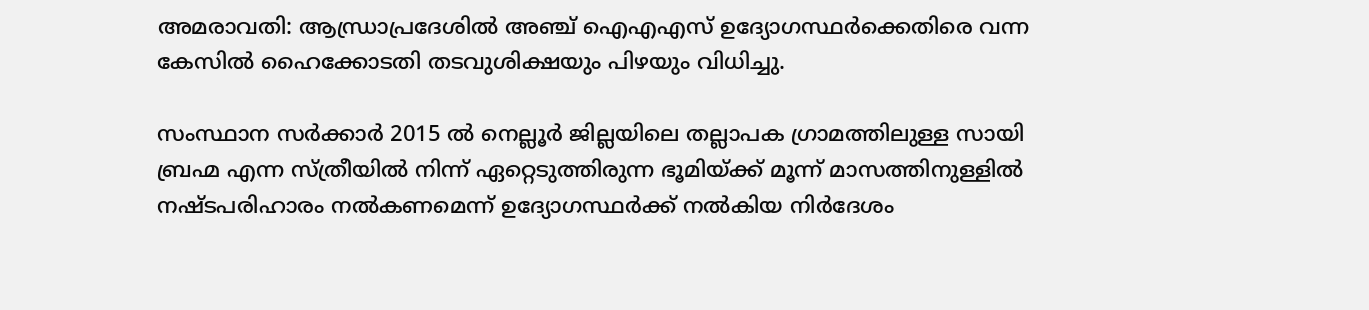അമരാവതി: ആന്ധ്രാപ്രദേശില്‍ അഞ്ച് ഐഎഎസ് ഉദ്യോഗസ്ഥര്‍ക്കെതിരെ വന്ന കേസില്‍ ഹൈക്കോടതി തടവുശിക്ഷയും പിഴയും വിധിച്ചു.

സംസ്ഥാന സര്‍ക്കാര്‍ 2015 ല്‍ നെല്ലൂര്‍ ജില്ലയിലെ തല്ലാപക ഗ്രാമത്തിലുള്ള സായി ബ്രഹ്മ എന്ന സ്ത്രീയില്‍ നിന്ന് ഏറ്റെടുത്തിരുന്ന ഭൂമിയ്ക്ക് മൂന്ന് മാസത്തിനുള്ളില്‍ നഷ്ടപരിഹാരം നല്‍കണമെന്ന് ഉദ്യോഗസ്ഥര്‍ക്ക് നല്‍കിയ നിര്‍ദേശം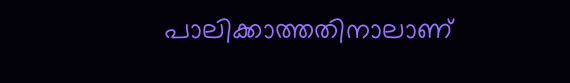പാലിക്കാത്തതിനാലാണ്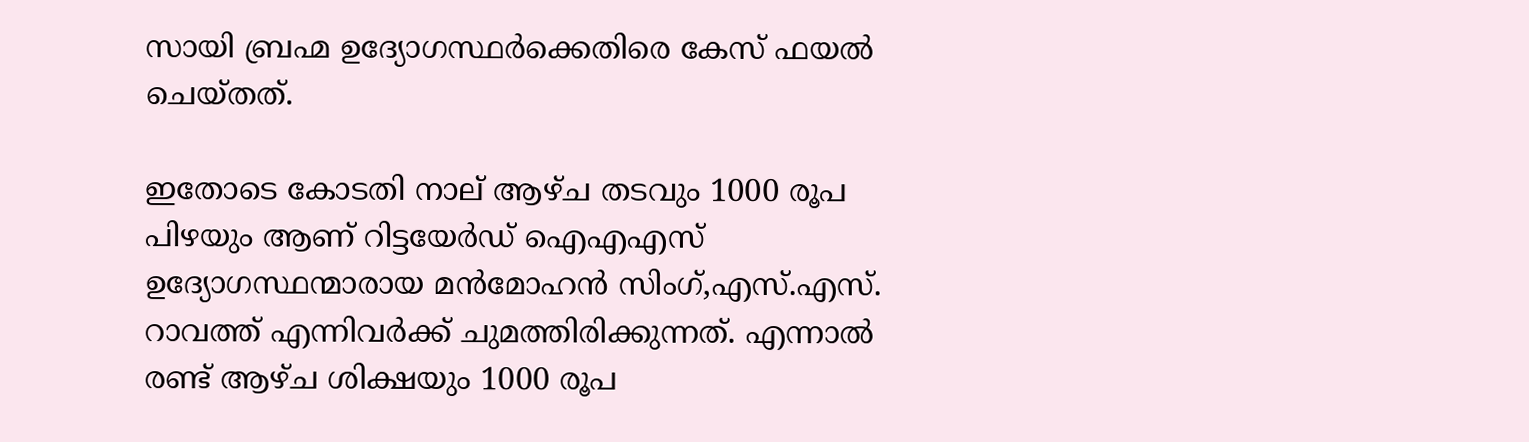സായി ബ്രഹ്മ ഉദ്യോഗസ്ഥര്‍ക്കെതിരെ കേസ് ഫയല്‍ ചെയ്തത്.

ഇതോടെ കോടതി നാല് ആഴ്ച തടവും 1000 രൂപ പിഴയും ആണ് റിട്ടയേര്‍ഡ് ഐഎഎസ് ഉദ്യോഗസ്ഥന്മാരായ മന്‍മോഹന്‍ സിംഗ്,എസ്.എസ്. റാവത്ത് എന്നിവര്‍ക്ക് ചുമത്തിരിക്കുന്നത്. എന്നാല്‍ രണ്ട് ആഴ്ച ശിക്ഷയും 1000 രൂപ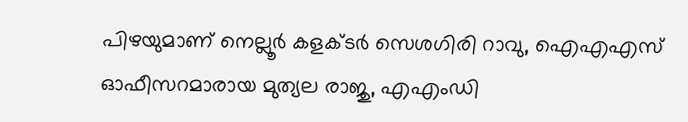പിഴയുമാണ് നെല്ലൂര്‍ കളക്ടര്‍ സെശഗിരി റാവു, ഐഎഎസ് ഓഫീസറമാരായ മുത്യല രാജു, എഎംഡി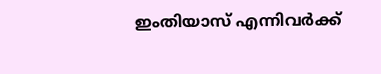ഇംതിയാസ് എന്നിവര്‍ക്ക്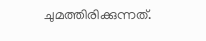ചുമത്തിരിക്കുന്നത്.